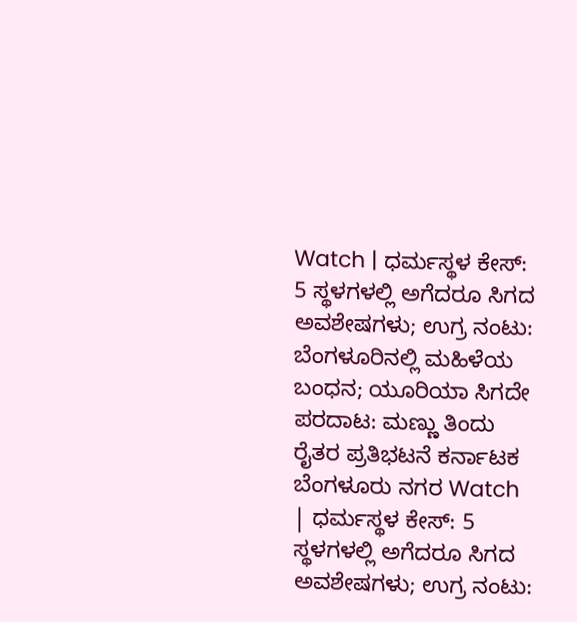Watch | ಧರ್ಮಸ್ಥಳ ಕೇಸ್: 5 ಸ್ಥಳಗಳಲ್ಲಿ ಅಗೆದರೂ ಸಿಗದ ಅವಶೇಷಗಳು; ಉಗ್ರ ನಂಟು: ಬೆಂಗಳೂರಿನಲ್ಲಿ ಮಹಿಳೆಯ ಬಂಧನ; ಯೂರಿಯಾ ಸಿಗದೇ ಪರದಾಟ: ಮಣ್ಣು ತಿಂದು ರೈತರ ಪ್ರತಿಭಟನೆ ಕರ್ನಾಟಕ ಬೆಂಗಳೂರು ನಗರ Watch | ಧರ್ಮಸ್ಥಳ ಕೇಸ್: 5 ಸ್ಥಳಗಳಲ್ಲಿ ಅಗೆದರೂ ಸಿಗದ ಅವಶೇಷಗಳು; ಉಗ್ರ ನಂಟು: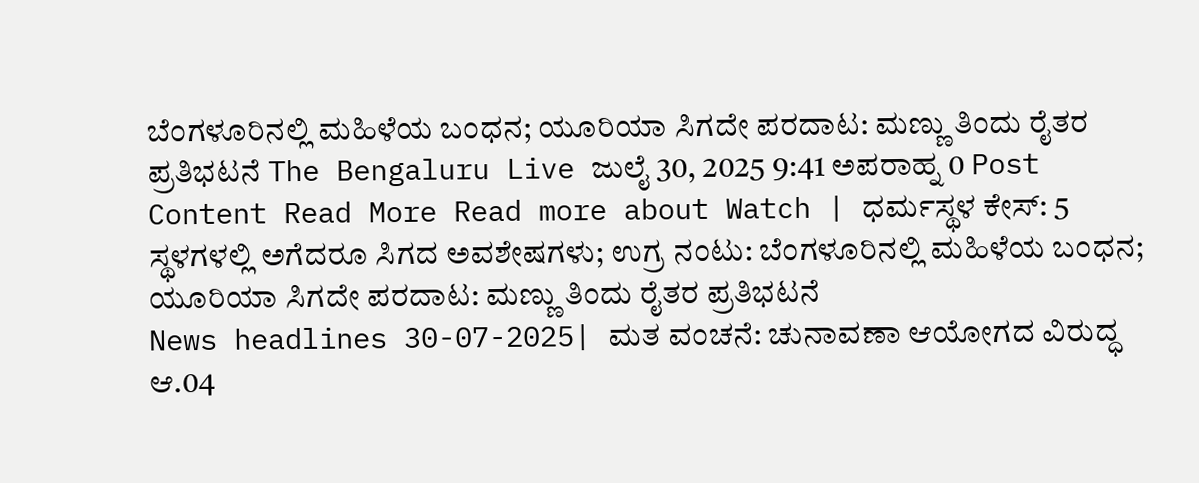ಬೆಂಗಳೂರಿನಲ್ಲಿ ಮಹಿಳೆಯ ಬಂಧನ; ಯೂರಿಯಾ ಸಿಗದೇ ಪರದಾಟ: ಮಣ್ಣು ತಿಂದು ರೈತರ ಪ್ರತಿಭಟನೆ The Bengaluru Live ಜುಲೈ 30, 2025 9:41 ಅಪರಾಹ್ನ 0 Post Content Read More Read more about Watch | ಧರ್ಮಸ್ಥಳ ಕೇಸ್: 5 ಸ್ಥಳಗಳಲ್ಲಿ ಅಗೆದರೂ ಸಿಗದ ಅವಶೇಷಗಳು; ಉಗ್ರ ನಂಟು: ಬೆಂಗಳೂರಿನಲ್ಲಿ ಮಹಿಳೆಯ ಬಂಧನ; ಯೂರಿಯಾ ಸಿಗದೇ ಪರದಾಟ: ಮಣ್ಣು ತಿಂದು ರೈತರ ಪ್ರತಿಭಟನೆ
News headlines 30-07-2025| ಮತ ವಂಚನೆ: ಚುನಾವಣಾ ಆಯೋಗದ ವಿರುದ್ಧ ಆ.04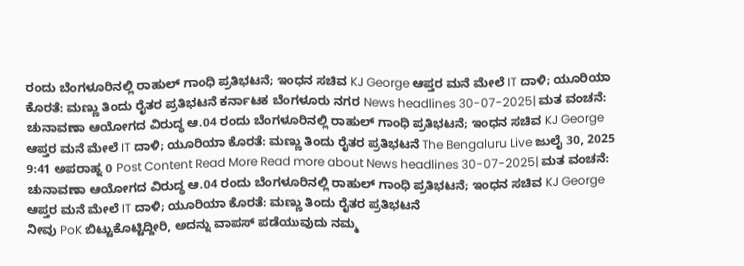ರಂದು ಬೆಂಗಳೂರಿನಲ್ಲಿ ರಾಹುಲ್ ಗಾಂಧಿ ಪ್ರತಿಭಟನೆ; ಇಂಧನ ಸಚಿವ KJ George ಆಪ್ತರ ಮನೆ ಮೇಲೆ IT ದಾಳಿ; ಯೂರಿಯಾ ಕೊರತೆ: ಮಣ್ಣು ತಿಂದು ರೈತರ ಪ್ರತಿಭಟನೆ ಕರ್ನಾಟಕ ಬೆಂಗಳೂರು ನಗರ News headlines 30-07-2025| ಮತ ವಂಚನೆ: ಚುನಾವಣಾ ಆಯೋಗದ ವಿರುದ್ಧ ಆ.04 ರಂದು ಬೆಂಗಳೂರಿನಲ್ಲಿ ರಾಹುಲ್ ಗಾಂಧಿ ಪ್ರತಿಭಟನೆ; ಇಂಧನ ಸಚಿವ KJ George ಆಪ್ತರ ಮನೆ ಮೇಲೆ IT ದಾಳಿ; ಯೂರಿಯಾ ಕೊರತೆ: ಮಣ್ಣು ತಿಂದು ರೈತರ ಪ್ರತಿಭಟನೆ The Bengaluru Live ಜುಲೈ 30, 2025 9:41 ಅಪರಾಹ್ನ 0 Post Content Read More Read more about News headlines 30-07-2025| ಮತ ವಂಚನೆ: ಚುನಾವಣಾ ಆಯೋಗದ ವಿರುದ್ಧ ಆ.04 ರಂದು ಬೆಂಗಳೂರಿನಲ್ಲಿ ರಾಹುಲ್ ಗಾಂಧಿ ಪ್ರತಿಭಟನೆ; ಇಂಧನ ಸಚಿವ KJ George ಆಪ್ತರ ಮನೆ ಮೇಲೆ IT ದಾಳಿ; ಯೂರಿಯಾ ಕೊರತೆ: ಮಣ್ಣು ತಿಂದು ರೈತರ ಪ್ರತಿಭಟನೆ
ನೀವು PoK ಬಿಟ್ಟುಕೊಟ್ಟಿದ್ದೀರಿ, ಅದನ್ನು ವಾಪಸ್ ಪಡೆಯುವುದು ನಮ್ಮ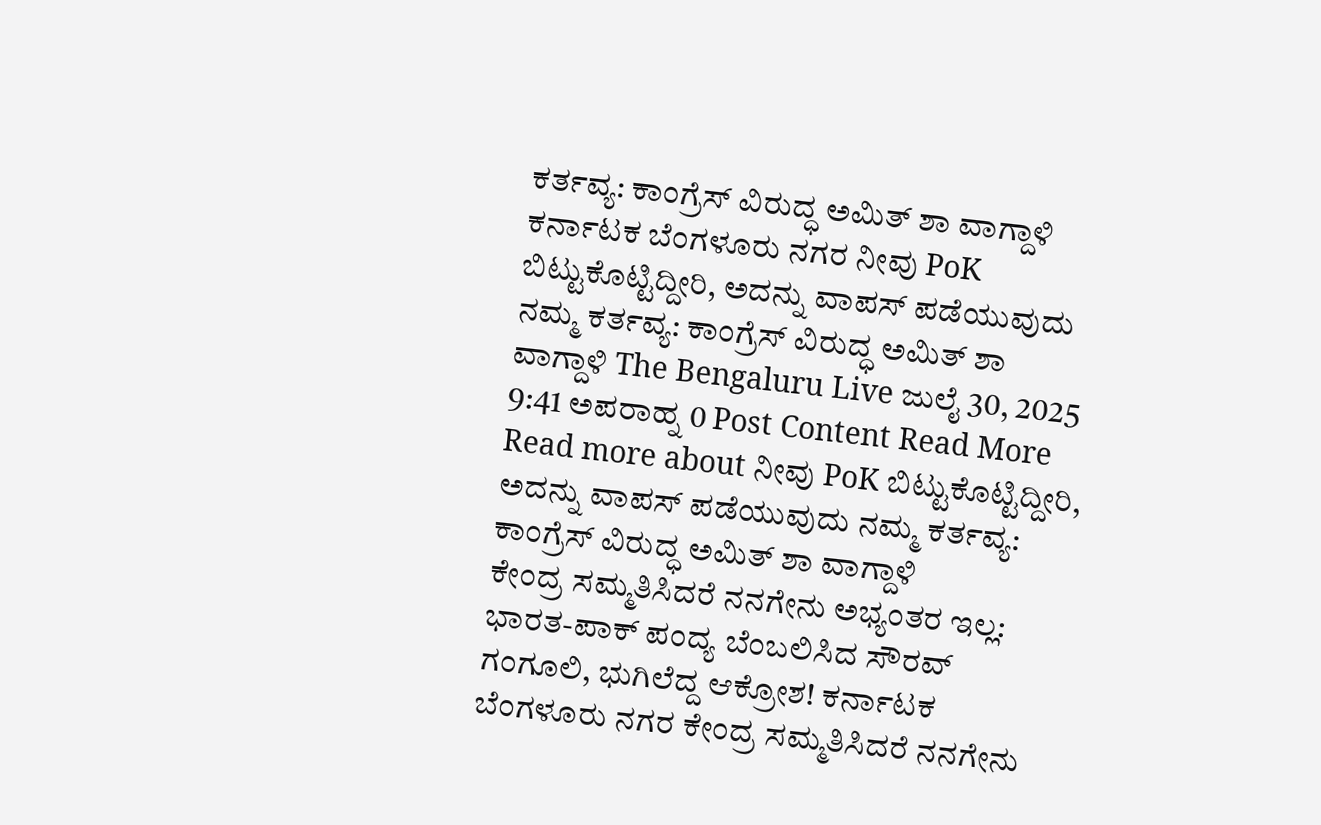ಕರ್ತವ್ಯ: ಕಾಂಗ್ರೆಸ್ ವಿರುದ್ಧ ಅಮಿತ್ ಶಾ ವಾಗ್ದಾಳಿ ಕರ್ನಾಟಕ ಬೆಂಗಳೂರು ನಗರ ನೀವು PoK ಬಿಟ್ಟುಕೊಟ್ಟಿದ್ದೀರಿ, ಅದನ್ನು ವಾಪಸ್ ಪಡೆಯುವುದು ನಮ್ಮ ಕರ್ತವ್ಯ: ಕಾಂಗ್ರೆಸ್ ವಿರುದ್ಧ ಅಮಿತ್ ಶಾ ವಾಗ್ದಾಳಿ The Bengaluru Live ಜುಲೈ 30, 2025 9:41 ಅಪರಾಹ್ನ 0 Post Content Read More Read more about ನೀವು PoK ಬಿಟ್ಟುಕೊಟ್ಟಿದ್ದೀರಿ, ಅದನ್ನು ವಾಪಸ್ ಪಡೆಯುವುದು ನಮ್ಮ ಕರ್ತವ್ಯ: ಕಾಂಗ್ರೆಸ್ ವಿರುದ್ಧ ಅಮಿತ್ ಶಾ ವಾಗ್ದಾಳಿ
ಕೇಂದ್ರ ಸಮ್ಮತಿಸಿದರೆ ನನಗೇನು ಅಭ್ಯಂತರ ಇಲ್ಲ: ಭಾರತ-ಪಾಕ್ ಪಂದ್ಯ ಬೆಂಬಲಿಸಿದ ಸೌರವ್ ಗಂಗೂಲಿ, ಭುಗಿಲೆದ್ದ ಆಕ್ರೋಶ! ಕರ್ನಾಟಕ ಬೆಂಗಳೂರು ನಗರ ಕೇಂದ್ರ ಸಮ್ಮತಿಸಿದರೆ ನನಗೇನು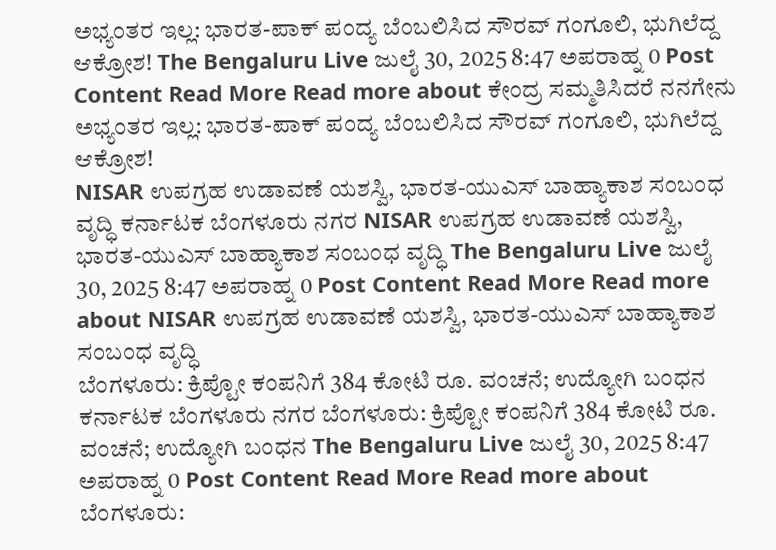ಅಭ್ಯಂತರ ಇಲ್ಲ: ಭಾರತ-ಪಾಕ್ ಪಂದ್ಯ ಬೆಂಬಲಿಸಿದ ಸೌರವ್ ಗಂಗೂಲಿ, ಭುಗಿಲೆದ್ದ ಆಕ್ರೋಶ! The Bengaluru Live ಜುಲೈ 30, 2025 8:47 ಅಪರಾಹ್ನ 0 Post Content Read More Read more about ಕೇಂದ್ರ ಸಮ್ಮತಿಸಿದರೆ ನನಗೇನು ಅಭ್ಯಂತರ ಇಲ್ಲ: ಭಾರತ-ಪಾಕ್ ಪಂದ್ಯ ಬೆಂಬಲಿಸಿದ ಸೌರವ್ ಗಂಗೂಲಿ, ಭುಗಿಲೆದ್ದ ಆಕ್ರೋಶ!
NISAR ಉಪಗ್ರಹ ಉಡಾವಣೆ ಯಶಸ್ವಿ, ಭಾರತ-ಯುಎಸ್ ಬಾಹ್ಯಾಕಾಶ ಸಂಬಂಧ ವೃದ್ಧಿ ಕರ್ನಾಟಕ ಬೆಂಗಳೂರು ನಗರ NISAR ಉಪಗ್ರಹ ಉಡಾವಣೆ ಯಶಸ್ವಿ, ಭಾರತ-ಯುಎಸ್ ಬಾಹ್ಯಾಕಾಶ ಸಂಬಂಧ ವೃದ್ಧಿ The Bengaluru Live ಜುಲೈ 30, 2025 8:47 ಅಪರಾಹ್ನ 0 Post Content Read More Read more about NISAR ಉಪಗ್ರಹ ಉಡಾವಣೆ ಯಶಸ್ವಿ, ಭಾರತ-ಯುಎಸ್ ಬಾಹ್ಯಾಕಾಶ ಸಂಬಂಧ ವೃದ್ಧಿ
ಬೆಂಗಳೂರು: ಕ್ರಿಪ್ಟೋ ಕಂಪನಿಗೆ 384 ಕೋಟಿ ರೂ. ವಂಚನೆ; ಉದ್ಯೋಗಿ ಬಂಧನ ಕರ್ನಾಟಕ ಬೆಂಗಳೂರು ನಗರ ಬೆಂಗಳೂರು: ಕ್ರಿಪ್ಟೋ ಕಂಪನಿಗೆ 384 ಕೋಟಿ ರೂ. ವಂಚನೆ; ಉದ್ಯೋಗಿ ಬಂಧನ The Bengaluru Live ಜುಲೈ 30, 2025 8:47 ಅಪರಾಹ್ನ 0 Post Content Read More Read more about ಬೆಂಗಳೂರು: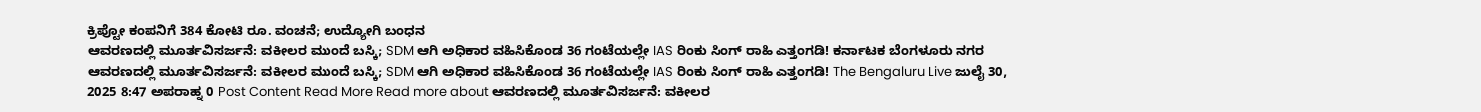ಕ್ರಿಪ್ಟೋ ಕಂಪನಿಗೆ 384 ಕೋಟಿ ರೂ. ವಂಚನೆ; ಉದ್ಯೋಗಿ ಬಂಧನ
ಆವರಣದಲ್ಲಿ ಮೂರ್ತವಿಸರ್ಜನೆ: ವಕೀಲರ ಮುಂದೆ ಬಸ್ಕಿ; SDM ಆಗಿ ಅಧಿಕಾರ ವಹಿಸಿಕೊಂಡ 36 ಗಂಟೆಯಲ್ಲೇ IAS ರಿಂಕು ಸಿಂಗ್ ರಾಹಿ ಎತ್ತಂಗಡಿ! ಕರ್ನಾಟಕ ಬೆಂಗಳೂರು ನಗರ ಆವರಣದಲ್ಲಿ ಮೂರ್ತವಿಸರ್ಜನೆ: ವಕೀಲರ ಮುಂದೆ ಬಸ್ಕಿ; SDM ಆಗಿ ಅಧಿಕಾರ ವಹಿಸಿಕೊಂಡ 36 ಗಂಟೆಯಲ್ಲೇ IAS ರಿಂಕು ಸಿಂಗ್ ರಾಹಿ ಎತ್ತಂಗಡಿ! The Bengaluru Live ಜುಲೈ 30, 2025 8:47 ಅಪರಾಹ್ನ 0 Post Content Read More Read more about ಆವರಣದಲ್ಲಿ ಮೂರ್ತವಿಸರ್ಜನೆ: ವಕೀಲರ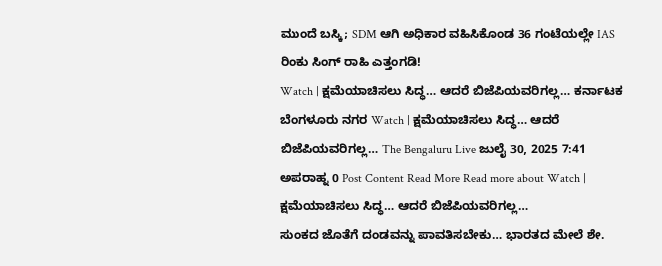ಮುಂದೆ ಬಸ್ಕಿ; SDM ಆಗಿ ಅಧಿಕಾರ ವಹಿಸಿಕೊಂಡ 36 ಗಂಟೆಯಲ್ಲೇ IAS ರಿಂಕು ಸಿಂಗ್ ರಾಹಿ ಎತ್ತಂಗಡಿ!
Watch | ಕ್ಷಮೆಯಾಚಿಸಲು ಸಿದ್ಧ… ಆದರೆ ಬಿಜೆಪಿಯವರಿಗಲ್ಲ… ಕರ್ನಾಟಕ ಬೆಂಗಳೂರು ನಗರ Watch | ಕ್ಷಮೆಯಾಚಿಸಲು ಸಿದ್ಧ… ಆದರೆ ಬಿಜೆಪಿಯವರಿಗಲ್ಲ… The Bengaluru Live ಜುಲೈ 30, 2025 7:41 ಅಪರಾಹ್ನ 0 Post Content Read More Read more about Watch | ಕ್ಷಮೆಯಾಚಿಸಲು ಸಿದ್ಧ… ಆದರೆ ಬಿಜೆಪಿಯವರಿಗಲ್ಲ…
ಸುಂಕದ ಜೊತೆಗೆ ದಂಡವನ್ನು ಪಾವತಿಸಬೇಕು… ಭಾರತದ ಮೇಲೆ ಶೇ.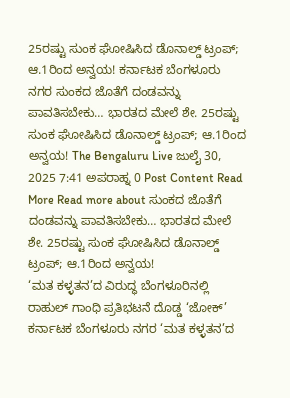25ರಷ್ಟು ಸುಂಕ ಘೋಷಿಸಿದ ಡೊನಾಲ್ಡ್ ಟ್ರಂಪ್; ಆ.1ರಿಂದ ಅನ್ವಯ! ಕರ್ನಾಟಕ ಬೆಂಗಳೂರು ನಗರ ಸುಂಕದ ಜೊತೆಗೆ ದಂಡವನ್ನು ಪಾವತಿಸಬೇಕು… ಭಾರತದ ಮೇಲೆ ಶೇ. 25ರಷ್ಟು ಸುಂಕ ಘೋಷಿಸಿದ ಡೊನಾಲ್ಡ್ ಟ್ರಂಪ್; ಆ.1ರಿಂದ ಅನ್ವಯ! The Bengaluru Live ಜುಲೈ 30, 2025 7:41 ಅಪರಾಹ್ನ 0 Post Content Read More Read more about ಸುಂಕದ ಜೊತೆಗೆ ದಂಡವನ್ನು ಪಾವತಿಸಬೇಕು… ಭಾರತದ ಮೇಲೆ ಶೇ. 25ರಷ್ಟು ಸುಂಕ ಘೋಷಿಸಿದ ಡೊನಾಲ್ಡ್ ಟ್ರಂಪ್; ಆ.1ರಿಂದ ಅನ್ವಯ!
‘ಮತ ಕಳ್ಳತನ’ದ ವಿರುದ್ಧ ಬೆಂಗಳೂರಿನಲ್ಲಿ ರಾಹುಲ್ ಗಾಂಧಿ ಪ್ರತಿಭಟನೆ ದೊಡ್ಡ ‘ಜೋಕ್’ ಕರ್ನಾಟಕ ಬೆಂಗಳೂರು ನಗರ ‘ಮತ ಕಳ್ಳತನ’ದ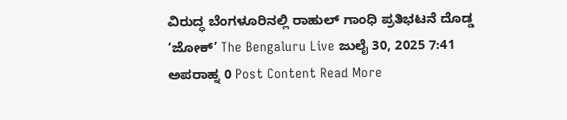ವಿರುದ್ಧ ಬೆಂಗಳೂರಿನಲ್ಲಿ ರಾಹುಲ್ ಗಾಂಧಿ ಪ್ರತಿಭಟನೆ ದೊಡ್ಡ ‘ಜೋಕ್’ The Bengaluru Live ಜುಲೈ 30, 2025 7:41 ಅಪರಾಹ್ನ 0 Post Content Read More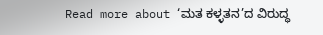Read more about ‘ಮತ ಕಳ್ಳತನ’ದ ವಿರುದ್ಧ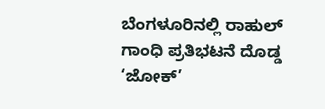ಬೆಂಗಳೂರಿನಲ್ಲಿ ರಾಹುಲ್ ಗಾಂಧಿ ಪ್ರತಿಭಟನೆ ದೊಡ್ಡ ‘ಜೋಕ್’